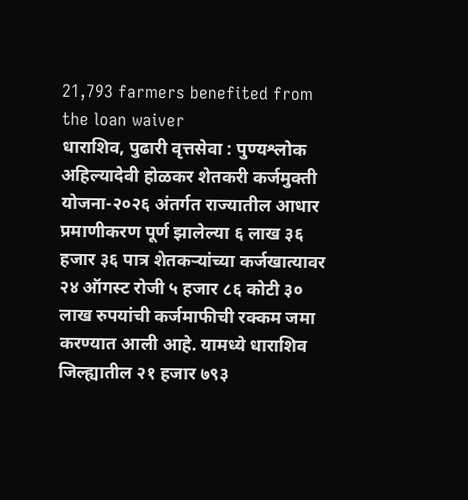21,793 farmers benefited from the loan waiver
धाराशिव, पुढारी वृत्तसेवा : पुण्यश्लोक अहिल्यादेवी होळकर शेतकरी कर्जमुक्ती योजना-२०२६ अंतर्गत राज्यातील आधार प्रमाणीकरण पूर्ण झालेल्या ६ लाख ३६ हजार ३६ पात्र शेतकऱ्यांच्या कर्जखात्यावर २४ ऑगस्ट रोजी ५ हजार ८६ कोटी ३० लाख रुपयांची कर्जमाफीची रक्कम जमा करण्यात आली आहे. यामध्ये धाराशिव जिल्ह्यातील २१ हजार ७९३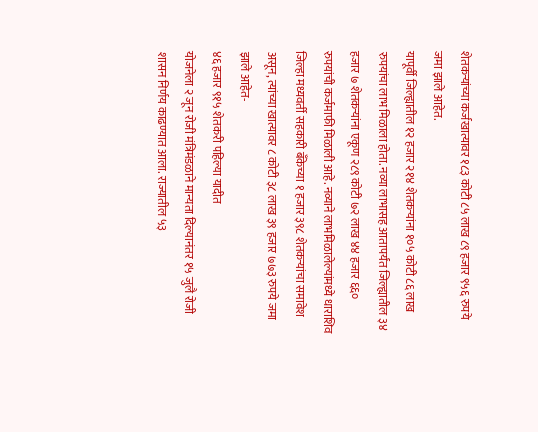शेतकऱ्यांच्या कर्जखात्यावर १८३ कोटी ८५ लाख ८९ हजार ९५६ रुपये जमा झाले आहेत.
यापूर्वी जिल्ह्यातील १२ हजार २१४ शेतकऱ्यांना १०५ कोटी ८६ लाख रुपयांचा लाभ मिळाला होता. नव्या लाभासह आतापर्यंत जिल्ह्यातील ३४ हजार ७ शेतकऱ्यांना एकूण २८९ कोटी ७२ लाख ४४ हजार ६६० रुपयांची कर्जमाफी मिळाली आहे. नव्याने लाभमिळालेल्यांमध्ये धाराशिव जिल्हा मध्यवर्ती सहकारी बँकेच्या १ हजार ३९८ शेतकऱ्यांचा समावेश असून, त्यांच्या खात्यावर ८ कोटी ३८ लाख ३९ हजार ७७३ रुपये जमा झाले आहेत-
४६ हजार ९१५ शेतकरी पहिल्या यादीत
योजनेला २ जून रोजी मंत्रिमंडळाने मान्यता दिल्यानंतर १५ जुलै रोजी शासन निर्णय काढण्यात आला. राज्यातील ५३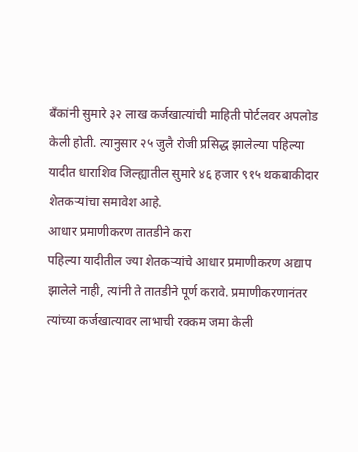बँकांनी सुमारे ३२ लाख कर्जखात्यांची माहिती पोर्टलवर अपलोड केली होती. त्यानुसार २५ जुलै रोजी प्रसिद्ध झालेल्या पहिल्या यादीत धाराशिव जिल्ह्यातील सुमारे ४६ हजार ९१५ थकबाकीदार शेतकऱ्यांचा समावेश आहे.
आधार प्रमाणीकरण तातडीने करा
पहिल्या यादीतील ज्या शेतकऱ्यांचे आधार प्रमाणीकरण अद्याप झालेले नाही, त्यांनी ते तातडीने पूर्ण करावे. प्रमाणीकरणानंतर त्यांच्या कर्जखात्यावर लाभाची रक्कम जमा केली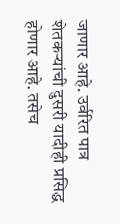जाणार आहे. उर्वरित पात्र शेतकऱ्यांची दुसरी यादीही प्रसिद्ध होणार आहे. तसेच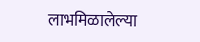लाभमिळालेल्या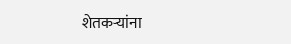शेतकऱ्यांना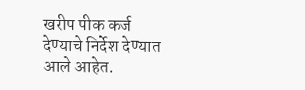खरीप पीक कर्ज देण्याचे निर्देश देण्यात आले आहेत.